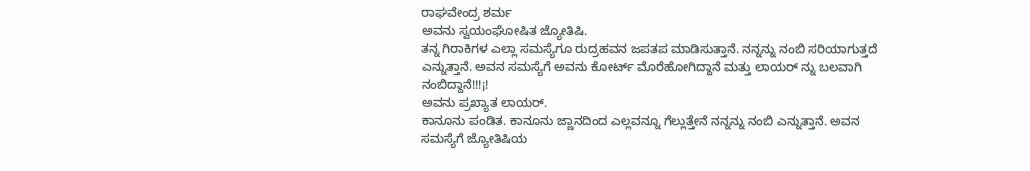ರಾಘವೇಂದ್ರ ಶರ್ಮ
ಅವನು ಸ್ವಯಂಘೋಷಿತ ಜ್ಯೋತಿಷಿ.
ತನ್ನ ಗಿರಾಕಿಗಳ ಎಲ್ಲಾ ಸಮಸ್ಯೆಗೂ ರುದ್ರಹವನ ಜಪತಪ ಮಾಡಿಸುತ್ತಾನೆ. ನನ್ನನ್ನು ನಂಬಿ ಸರಿಯಾಗುತ್ತದೆ ಎನ್ನುತ್ತಾನೆ. ಅವನ ಸಮಸ್ಯೆಗೆ ಅವನು ಕೋರ್ಟ್ ಮೊರೆಹೋಗಿದ್ದಾನೆ ಮತ್ತು ಲಾಯರ್ ನ್ನು ಬಲವಾಗಿ ನಂಬಿದ್ದಾನೆ!!!¡!
ಅವನು ಪ್ರಖ್ಯಾತ ಲಾಯರ್.
ಕಾನೂನು ಪಂಡಿತ. ಕಾನೂನು ಜ್ಣಾನದಿಂದ ಎಲ್ಲವನ್ನೂ ಗೆಲ್ಲುತ್ತೇನೆ ನನ್ನನ್ನು ನಂಬಿ ಎನ್ನುತ್ತಾನೆ. ಅವನ ಸಮಸ್ಯೆಗೆ ಜ್ಯೋತಿಷಿಯ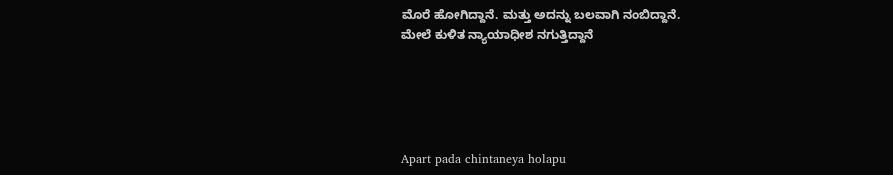ಮೊರೆ ಹೋಗಿದ್ದಾನೆ. ಮತ್ತು ಅದನ್ನು ಬಲವಾಗಿ ನಂಬಿದ್ದಾನೆ.
ಮೇಲೆ ಕುಳಿತ ನ್ಯಾಯಾಧೀಶ ನಗುತ್ತಿದ್ದಾನೆ





Apart pada chintaneya holapu